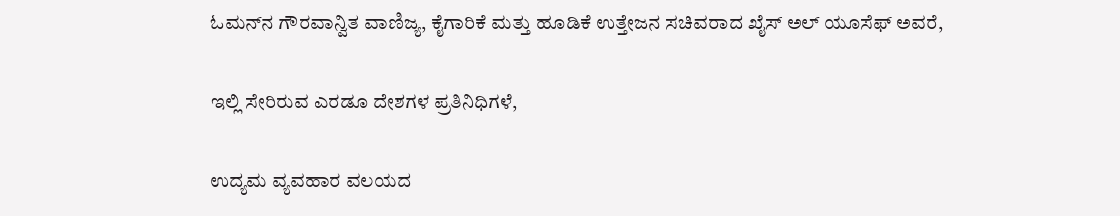ಓಮನ್‌ನ ಗೌರವಾನ್ವಿತ ವಾಣಿಜ್ಯ, ಕೈಗಾರಿಕೆ ಮತ್ತು ಹೂಡಿಕೆ ಉತ್ತೇಜನ ಸಚಿವರಾದ ಖೈಸ್ ಅಲ್ ಯೂಸೆಫ್ ಅವರೆ,

ಇಲ್ಲಿ ಸೇರಿರುವ ಎರಡೂ ದೇಶಗಳ ಪ್ರತಿನಿಧಿಗಳೆ,

ಉದ್ಯಮ ವ್ಯವಹಾರ ವಲಯದ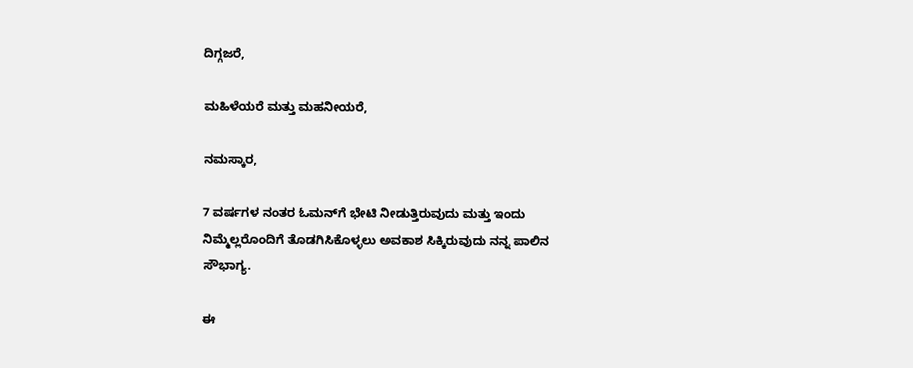ದಿಗ್ಗಜರೆ,

ಮಹಿಳೆಯರೆ ಮತ್ತು ಮಹನೀಯರೆ,

ನಮಸ್ಕಾರ,

7 ವರ್ಷಗಳ ನಂತರ ಓಮನ್‌ಗೆ ಭೇಟಿ ನೀಡುತ್ತಿರುವುದು ಮತ್ತು ಇಂದು ನಿಮ್ಮೆಲ್ಲರೊಂದಿಗೆ ತೊಡಗಿಸಿಕೊಳ್ಳಲು ಅವಕಾಶ ಸಿಕ್ಕಿರುವುದು ನನ್ನ ಪಾಲಿನ ಸೌಭಾಗ್ಯ.

ಈ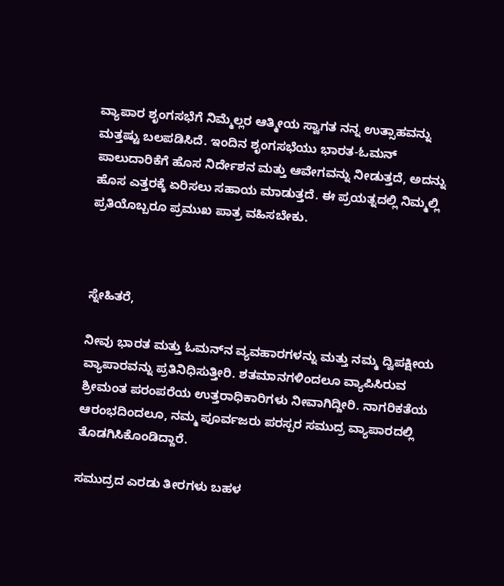ವ್ಯಾಪಾರ ಶೃಂಗಸಭೆಗೆ ನಿಮ್ಮೆಲ್ಲರ ಆತ್ಮೀಯ ಸ್ವಾಗತ ನನ್ನ ಉತ್ಸಾಹವನ್ನು ಮತ್ತಷ್ಟು ಬಲಪಡಿಸಿದೆ. ಇಂದಿನ ಶೃಂಗಸಭೆಯು ಭಾರತ-ಓಮನ್ ಪಾಲುದಾರಿಕೆಗೆ ಹೊಸ ನಿರ್ದೇಶನ ಮತ್ತು ಆವೇಗವನ್ನು ನೀಡುತ್ತದೆ, ಅದನ್ನು ಹೊಸ ಎತ್ತರಕ್ಕೆ ಏರಿಸಲು ಸಹಾಯ ಮಾಡುತ್ತದೆ. ಈ ಪ್ರಯತ್ನದಲ್ಲಿ ನಿಮ್ಮಲ್ಲಿ ಪ್ರತಿಯೊಬ್ಬರೂ ಪ್ರಮುಖ ಪಾತ್ರ ವಹಿಸಬೇಕು.



ಸ್ನೇಹಿತರೆ,

ನೀವು ಭಾರತ ಮತ್ತು ಓಮನ್‌ನ ವ್ಯವಹಾರಗಳನ್ನು ಮತ್ತು ನಮ್ಮ ದ್ವಿಪಕ್ಷೀಯ ವ್ಯಾಪಾರವನ್ನು ಪ್ರತಿನಿಧಿಸುತ್ತೀರಿ. ಶತಮಾನಗಳಿಂದಲೂ ವ್ಯಾಪಿಸಿರುವ ಶ್ರೀಮಂತ ಪರಂಪರೆಯ ಉತ್ತರಾಧಿಕಾರಿಗಳು ನೀವಾಗಿದ್ದೀರಿ. ನಾಗರಿಕತೆಯ ಆರಂಭದಿಂದಲೂ, ನಮ್ಮ ಪೂರ್ವಜರು ಪರಸ್ಪರ ಸಮುದ್ರ ವ್ಯಾಪಾರದಲ್ಲಿ ತೊಡಗಿಸಿಕೊಂಡಿದ್ದಾರೆ.

ಸಮುದ್ರದ ಎರಡು ತೀರಗಳು ಬಹಳ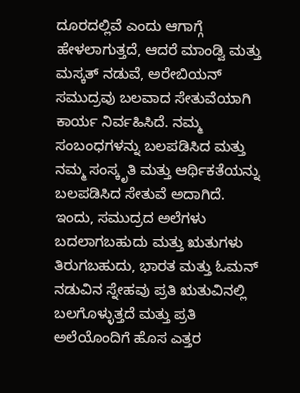ದೂರದಲ್ಲಿವೆ ಎಂದು ಆಗಾಗ್ಗೆ ಹೇಳಲಾಗುತ್ತದೆ, ಆದರೆ ಮಾಂಡ್ವಿ ಮತ್ತು ಮಸ್ಕತ್ ನಡುವೆ, ಅರೇಬಿಯನ್ ಸಮುದ್ರವು ಬಲವಾದ ಸೇತುವೆಯಾಗಿ ಕಾರ್ಯ ನಿರ್ವಹಿಸಿದೆ. ನಮ್ಮ ಸಂಬಂಧಗಳನ್ನು ಬಲಪಡಿಸಿದ ಮತ್ತು ನಮ್ಮ ಸಂಸ್ಕೃತಿ ಮತ್ತು ಆರ್ಥಿಕತೆಯನ್ನು ಬಲಪಡಿಸಿದ ಸೇತುವೆ ಅದಾಗಿದೆ. ಇಂದು, ಸಮುದ್ರದ ಅಲೆಗಳು ಬದಲಾಗಬಹುದು ಮತ್ತು ಋತುಗಳು ತಿರುಗಬಹುದು, ಭಾರತ ಮತ್ತು ಓಮನ್ ನಡುವಿನ ಸ್ನೇಹವು ಪ್ರತಿ ಋತುವಿನಲ್ಲಿ ಬಲಗೊಳ್ಳುತ್ತದೆ ಮತ್ತು ಪ್ರತಿ ಅಲೆಯೊಂದಿಗೆ ಹೊಸ ಎತ್ತರ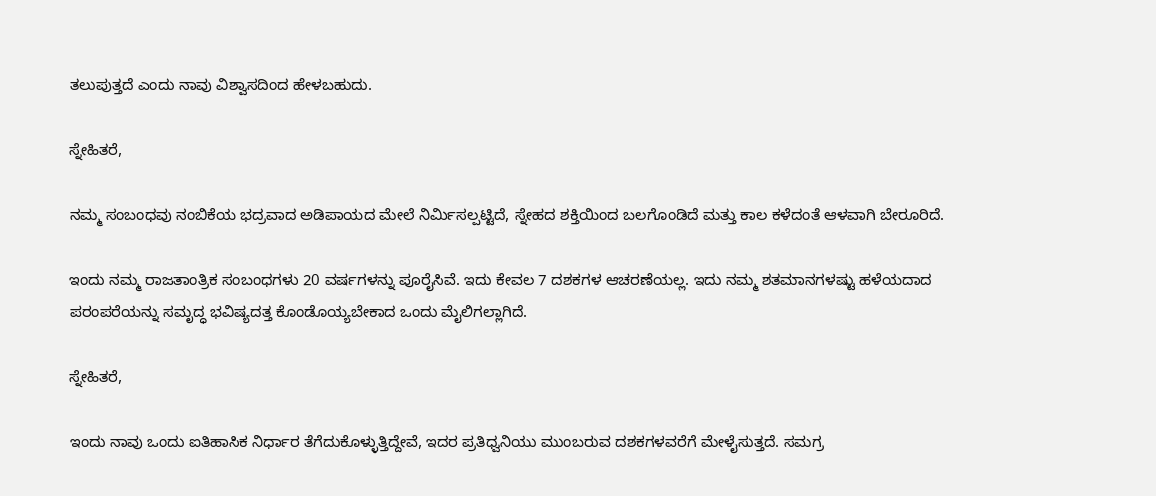ತಲುಪುತ್ತದೆ ಎಂದು ನಾವು ವಿಶ್ವಾಸದಿಂದ ಹೇಳಬಹುದು.

ಸ್ನೇಹಿತರೆ,

ನಮ್ಮ ಸಂಬಂಧವು ನಂಬಿಕೆಯ ಭದ್ರವಾದ ಅಡಿಪಾಯದ ಮೇಲೆ ನಿರ್ಮಿಸಲ್ಪಟ್ಟಿದೆ, ಸ್ನೇಹದ ಶಕ್ತಿಯಿಂದ ಬಲಗೊಂಡಿದೆ ಮತ್ತು ಕಾಲ ಕಳೆದಂತೆ ಆಳವಾಗಿ ಬೇರೂರಿದೆ.

ಇಂದು ನಮ್ಮ ರಾಜತಾಂತ್ರಿಕ ಸಂಬಂಧಗಳು 20 ವರ್ಷಗಳನ್ನು ಪೂರೈಸಿವೆ. ಇದು ಕೇವಲ 7 ದಶಕಗಳ ಆಚರಣೆಯಲ್ಲ. ಇದು ನಮ್ಮ ಶತಮಾನಗಳಷ್ಟು ಹಳೆಯದಾದ ಪರಂಪರೆಯನ್ನು ಸಮೃದ್ಧ ಭವಿಷ್ಯದತ್ತ ಕೊಂಡೊಯ್ಯಬೇಕಾದ ಒಂದು ಮೈಲಿಗಲ್ಲಾಗಿದೆ.

ಸ್ನೇಹಿತರೆ,

ಇಂದು ನಾವು ಒಂದು ಐತಿಹಾಸಿಕ ನಿರ್ಧಾರ ತೆಗೆದುಕೊಳ್ಳುತ್ತಿದ್ದೇವೆ, ಇದರ ಪ್ರತಿಧ್ವನಿಯು ಮುಂಬರುವ ದಶಕಗಳವರೆಗೆ ಮೇಳೈಸುತ್ತದೆ. ಸಮಗ್ರ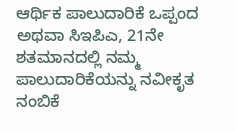ಆರ್ಥಿಕ ಪಾಲುದಾರಿಕೆ ಒಪ್ಪಂದ ಅಥವಾ ಸಿಇಪಿಎ, 21ನೇ ಶತಮಾನದಲ್ಲಿ ನಮ್ಮ ಪಾಲುದಾರಿಕೆಯನ್ನು ನವೀಕೃತ ನಂಬಿಕೆ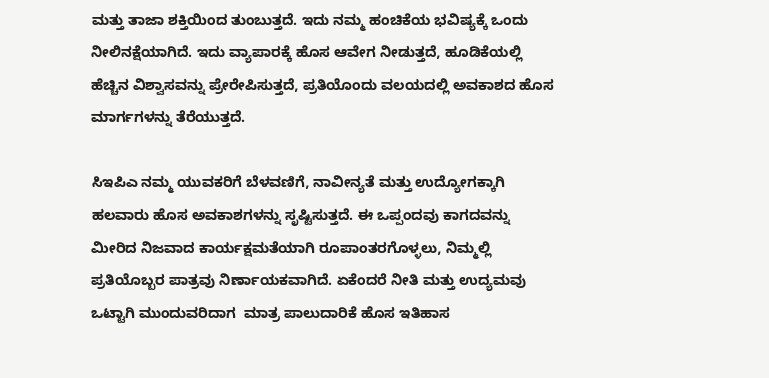ಮತ್ತು ತಾಜಾ ಶಕ್ತಿಯಿಂದ ತುಂಬುತ್ತದೆ. ಇದು ನಮ್ಮ ಹಂಚಿಕೆಯ ಭವಿಷ್ಯಕ್ಕೆ ಒಂದು ನೀಲಿನಕ್ಷೆಯಾಗಿದೆ. ಇದು ವ್ಯಾಪಾರಕ್ಕೆ ಹೊಸ ಆವೇಗ ನೀಡುತ್ತದೆ, ಹೂಡಿಕೆಯಲ್ಲಿ ಹೆಚ್ಚಿನ ವಿಶ್ವಾಸವನ್ನು ಪ್ರೇರೇಪಿಸುತ್ತದೆ, ಪ್ರತಿಯೊಂದು ವಲಯದಲ್ಲಿ ಅವಕಾಶದ ಹೊಸ ಮಾರ್ಗಗಳನ್ನು ತೆರೆಯುತ್ತದೆ.

ಸಿಇಪಿಎ ನಮ್ಮ ಯುವಕರಿಗೆ ಬೆಳವಣಿಗೆ, ನಾವೀನ್ಯತೆ ಮತ್ತು ಉದ್ಯೋಗಕ್ಕಾಗಿ ಹಲವಾರು ಹೊಸ ಅವಕಾಶಗಳನ್ನು ಸೃಷ್ಟಿಸುತ್ತದೆ. ಈ ಒಪ್ಪಂದವು ಕಾಗದವನ್ನು ಮೀರಿದ ನಿಜವಾದ ಕಾರ್ಯಕ್ಷಮತೆಯಾಗಿ ರೂಪಾಂತರಗೊಳ್ಳಲು, ನಿಮ್ಮಲ್ಲಿ ಪ್ರತಿಯೊಬ್ಬರ ಪಾತ್ರವು ನಿರ್ಣಾಯಕವಾಗಿದೆ. ಏಕೆಂದರೆ ನೀತಿ ಮತ್ತು ಉದ್ಯಮವು ಒಟ್ಟಾಗಿ ಮುಂದುವರಿದಾಗ  ಮಾತ್ರ ಪಾಲುದಾರಿಕೆ ಹೊಸ ಇತಿಹಾಸ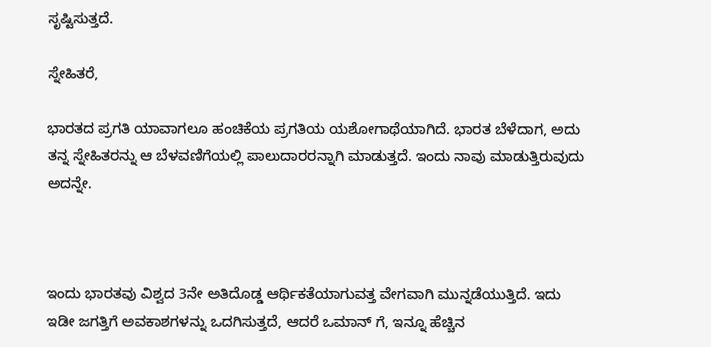ಸೃಷ್ಟಿಸುತ್ತದೆ.

ಸ್ನೇಹಿತರೆ,

ಭಾರತದ ಪ್ರಗತಿ ಯಾವಾಗಲೂ ಹಂಚಿಕೆಯ ಪ್ರಗತಿಯ ಯಶೋಗಾಥೆಯಾಗಿದೆ. ಭಾರತ ಬೆಳೆದಾಗ, ಅದು ತನ್ನ ಸ್ನೇಹಿತರನ್ನು ಆ ಬೆಳವಣಿಗೆಯಲ್ಲಿ ಪಾಲುದಾರರನ್ನಾಗಿ ಮಾಡುತ್ತದೆ. ಇಂದು ನಾವು ಮಾಡುತ್ತಿರುವುದು ಅದನ್ನೇ.



ಇಂದು ಭಾರತವು ವಿಶ್ವದ 3ನೇ ಅತಿದೊಡ್ಡ ಆರ್ಥಿಕತೆಯಾಗುವತ್ತ ವೇಗವಾಗಿ ಮುನ್ನಡೆಯುತ್ತಿದೆ. ಇದು ಇಡೀ ಜಗತ್ತಿಗೆ ಅವಕಾಶಗಳನ್ನು ಒದಗಿಸುತ್ತದೆ, ಆದರೆ ಒಮಾನ್ ಗೆ, ಇನ್ನೂ ಹೆಚ್ಚಿನ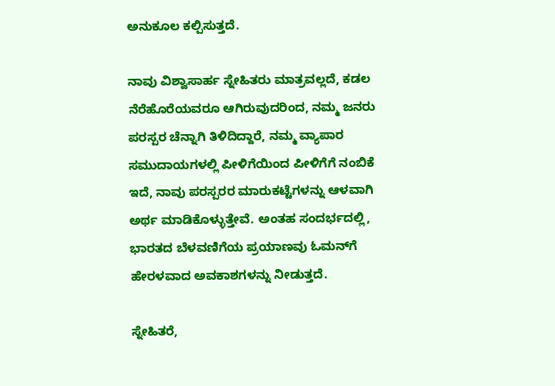ಅನುಕೂಲ ಕಲ್ಪಿಸುತ್ತದೆ.

ನಾವು ವಿಶ್ವಾಸಾರ್ಹ ಸ್ನೇಹಿತರು ಮಾತ್ರವಲ್ಲದೆ, ಕಡಲ ನೆರೆಹೊರೆಯವರೂ ಆಗಿರುವುದರಿಂದ, ನಮ್ಮ ಜನರು ಪರಸ್ಪರ ಚೆನ್ನಾಗಿ ತಿಳಿದಿದ್ದಾರೆ, ನಮ್ಮ ವ್ಯಾಪಾರ ಸಮುದಾಯಗಳಲ್ಲಿ ಪೀಳಿಗೆಯಿಂದ ಪೀಳಿಗೆಗೆ ನಂಬಿಕೆ ಇದೆ, ನಾವು ಪರಸ್ಪರರ ಮಾರುಕಟ್ಟೆಗಳನ್ನು ಆಳವಾಗಿ ಅರ್ಥ ಮಾಡಿಕೊಳ್ಳುತ್ತೇವೆ. ಅಂತಹ ಸಂದರ್ಭದಲ್ಲಿ, ಭಾರತದ ಬೆಳವಣಿಗೆಯ ಪ್ರಯಾಣವು ಓಮನ್‌ಗೆ ಹೇರಳವಾದ ಅವಕಾಶಗಳನ್ನು ನೀಡುತ್ತದೆ.

ಸ್ನೇಹಿತರೆ,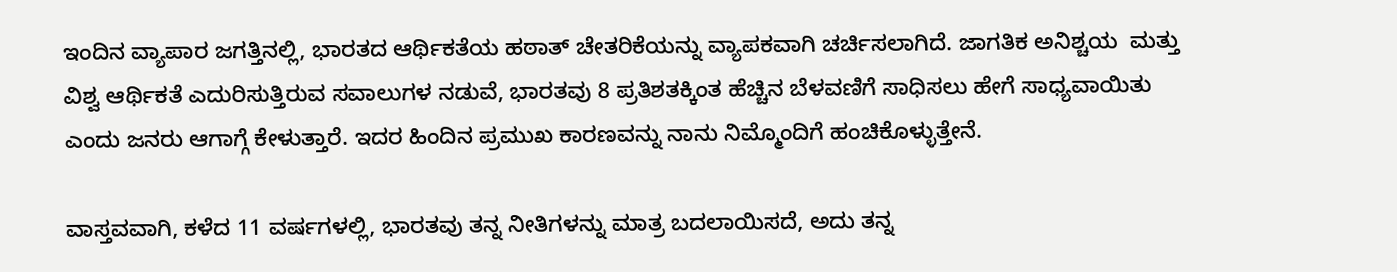ಇಂದಿನ ವ್ಯಾಪಾರ ಜಗತ್ತಿನಲ್ಲಿ, ಭಾರತದ ಆರ್ಥಿಕತೆಯ ಹಠಾತ್ ಚೇತರಿಕೆಯನ್ನು ವ್ಯಾಪಕವಾಗಿ ಚರ್ಚಿಸಲಾಗಿದೆ. ಜಾಗತಿಕ ಅನಿಶ್ಚಯ  ಮತ್ತು ವಿಶ್ವ ಆರ್ಥಿಕತೆ ಎದುರಿಸುತ್ತಿರುವ ಸವಾಲುಗಳ ನಡುವೆ, ಭಾರತವು 8 ಪ್ರತಿಶತಕ್ಕಿಂತ ಹೆಚ್ಚಿನ ಬೆಳವಣಿಗೆ ಸಾಧಿಸಲು ಹೇಗೆ ಸಾಧ್ಯವಾಯಿತು ಎಂದು ಜನರು ಆಗಾಗ್ಗೆ ಕೇಳುತ್ತಾರೆ. ಇದರ ಹಿಂದಿನ ಪ್ರಮುಖ ಕಾರಣವನ್ನು ನಾನು ನಿಮ್ಮೊಂದಿಗೆ ಹಂಚಿಕೊಳ್ಳುತ್ತೇನೆ.

ವಾಸ್ತವವಾಗಿ, ಕಳೆದ 11 ವರ್ಷಗಳಲ್ಲಿ, ಭಾರತವು ತನ್ನ ನೀತಿಗಳನ್ನು ಮಾತ್ರ ಬದಲಾಯಿಸದೆ, ಅದು ತನ್ನ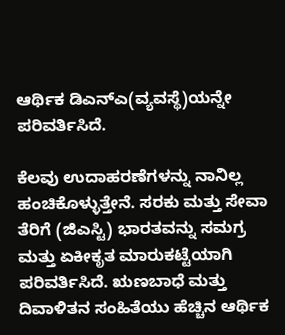ಆರ್ಥಿಕ ಡಿಎನ್‌ಎ(ವ್ಯವಸ್ಥೆ)ಯನ್ನೇ ಪರಿವರ್ತಿಸಿದೆ.

ಕೆಲವು ಉದಾಹರಣೆಗಳನ್ನು ನಾನಿಲ್ಲ ಹಂಚಿಕೊಳ್ಳುತ್ತೇನೆ. ಸರಕು ಮತ್ತು ಸೇವಾ ತೆರಿಗೆ (ಜಿಎಸ್ಟಿ) ಭಾರತವನ್ನು ಸಮಗ್ರ ಮತ್ತು ಏಕೀಕೃತ ಮಾರುಕಟ್ಟೆಯಾಗಿ ಪರಿವರ್ತಿಸಿದೆ. ಋಣಬಾಧೆ ಮತ್ತು ದಿವಾಳಿತನ ಸಂಹಿತೆಯು ಹೆಚ್ಚಿನ ಆರ್ಥಿಕ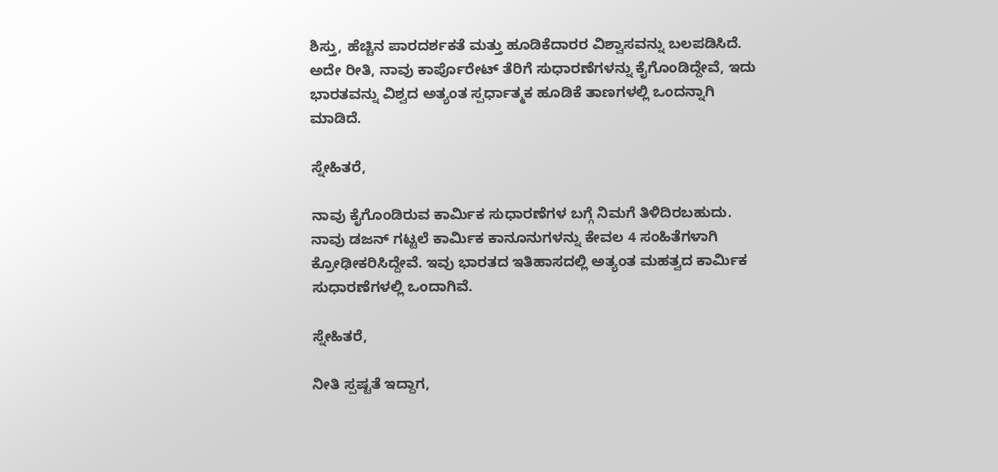ಶಿಸ್ತು, ಹೆಚ್ಚಿನ ಪಾರದರ್ಶಕತೆ ಮತ್ತು ಹೂಡಿಕೆದಾರರ ವಿಶ್ವಾಸವನ್ನು ಬಲಪಡಿಸಿದೆ. ಅದೇ ರೀತಿ, ನಾವು ಕಾರ್ಪೊರೇಟ್ ತೆರಿಗೆ ಸುಧಾರಣೆಗಳನ್ನು ಕೈಗೊಂಡಿದ್ದೇವೆ, ಇದು ಭಾರತವನ್ನು ವಿಶ್ವದ ಅತ್ಯಂತ ಸ್ಪರ್ಧಾತ್ಮಕ ಹೂಡಿಕೆ ತಾಣಗಳಲ್ಲಿ ಒಂದನ್ನಾಗಿ ಮಾಡಿದೆ.

ಸ್ನೇಹಿತರೆ,

ನಾವು ಕೈಗೊಂಡಿರುವ ಕಾರ್ಮಿಕ ಸುಧಾರಣೆಗಳ ಬಗ್ಗೆ ನಿಮಗೆ ತಿಳಿದಿರಬಹುದು. ನಾವು ಡಜನ್ ಗಟ್ಟಲೆ ಕಾರ್ಮಿಕ ಕಾನೂನುಗಳನ್ನು ಕೇವಲ 4 ಸಂಹಿತೆಗಳಾಗಿ ಕ್ರೋಢೀಕರಿಸಿದ್ದೇವೆ. ಇವು ಭಾರತದ ಇತಿಹಾಸದಲ್ಲಿ ಅತ್ಯಂತ ಮಹತ್ವದ ಕಾರ್ಮಿಕ ಸುಧಾರಣೆಗಳಲ್ಲಿ ಒಂದಾಗಿವೆ.

ಸ್ನೇಹಿತರೆ,

ನೀತಿ ಸ್ಪಷ್ಟತೆ ಇದ್ದಾಗ,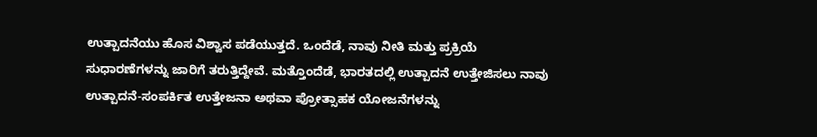ಉತ್ಪಾದನೆಯು ಹೊಸ ವಿಶ್ವಾಸ ಪಡೆಯುತ್ತದೆ. ಒಂದೆಡೆ, ನಾವು ನೀತಿ ಮತ್ತು ಪ್ರಕ್ರಿಯೆ ಸುಧಾರಣೆಗಳನ್ನು ಜಾರಿಗೆ ತರುತ್ತಿದ್ದೇವೆ. ಮತ್ತೊಂದೆಡೆ, ಭಾರತದಲ್ಲಿ ಉತ್ಪಾದನೆ ಉತ್ತೇಜಿಸಲು ನಾವು ಉತ್ಪಾದನೆ-ಸಂಪರ್ಕಿತ ಉತ್ತೇಜನಾ ಅಥವಾ ಪ್ರೋತ್ಸಾಹಕ ಯೋಜನೆಗಳನ್ನು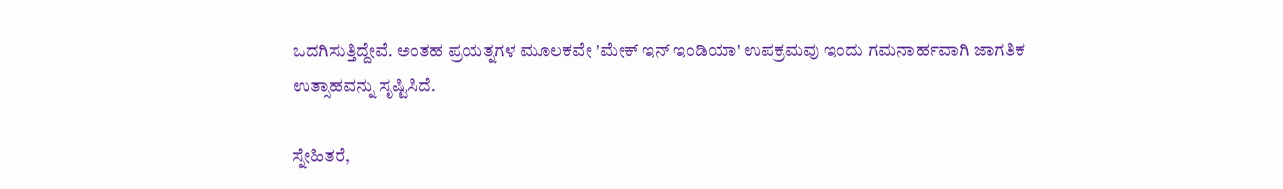ಒದಗಿಸುತ್ತಿದ್ದೇವೆ. ಅಂತಹ ಪ್ರಯತ್ನಗಳ ಮೂಲಕವೇ 'ಮೇಕ್ ಇನ್ ಇಂಡಿಯಾ' ಉಪಕ್ರಮವು ಇಂದು ಗಮನಾರ್ಹವಾಗಿ ಜಾಗತಿಕ ಉತ್ಸಾಹವನ್ನು ಸೃಷ್ಟಿಸಿದೆ.

ಸ್ನೇಹಿತರೆ,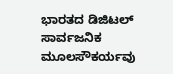ಭಾರತದ ಡಿಜಿಟಲ್ ಸಾರ್ವಜನಿಕ ಮೂಲಸೌಕರ್ಯವು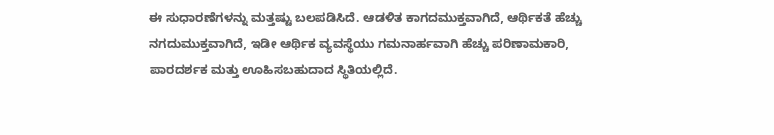ಈ ಸುಧಾರಣೆಗಳನ್ನು ಮತ್ತಷ್ಟು ಬಲಪಡಿಸಿದೆ. ಆಡಳಿತ ಕಾಗದಮುಕ್ತವಾಗಿದೆ, ಆರ್ಥಿಕತೆ ಹೆಚ್ಚು ನಗದುಮುಕ್ತವಾಗಿದೆ, ಇಡೀ ಆರ್ಥಿಕ ವ್ಯವಸ್ಥೆಯು ಗಮನಾರ್ಹವಾಗಿ ಹೆಚ್ಚು ಪರಿಣಾಮಕಾರಿ, ಪಾರದರ್ಶಕ ಮತ್ತು ಊಹಿಸಬಹುದಾದ ಸ್ಥಿತಿಯಲ್ಲಿದೆ.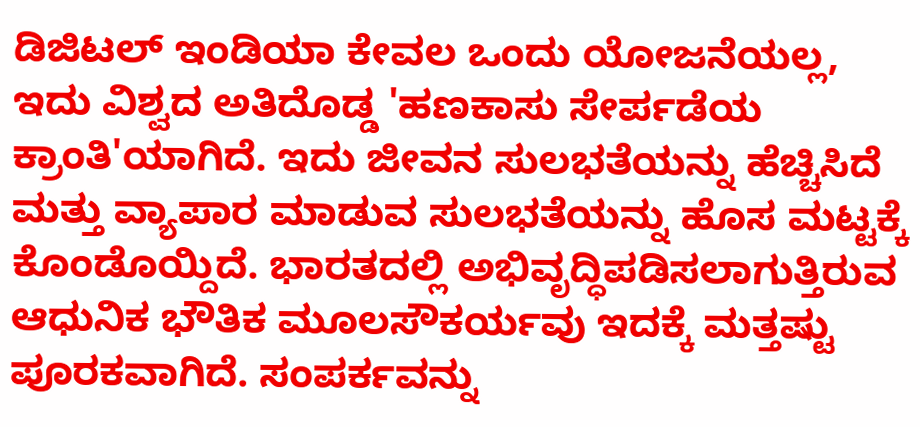ಡಿಜಿಟಲ್ ಇಂಡಿಯಾ ಕೇವಲ ಒಂದು ಯೋಜನೆಯಲ್ಲ, ಇದು ವಿಶ್ವದ ಅತಿದೊಡ್ಡ 'ಹಣಕಾಸು ಸೇರ್ಪಡೆಯ ಕ್ರಾಂತಿ'ಯಾಗಿದೆ. ಇದು ಜೀವನ ಸುಲಭತೆಯನ್ನು ಹೆಚ್ಚಿಸಿದೆ ಮತ್ತು ವ್ಯಾಪಾರ ಮಾಡುವ ಸುಲಭತೆಯನ್ನು ಹೊಸ ಮಟ್ಟಕ್ಕೆ ಕೊಂಡೊಯ್ದಿದೆ. ಭಾರತದಲ್ಲಿ ಅಭಿವೃದ್ಧಿಪಡಿಸಲಾಗುತ್ತಿರುವ ಆಧುನಿಕ ಭೌತಿಕ ಮೂಲಸೌಕರ್ಯವು ಇದಕ್ಕೆ ಮತ್ತಷ್ಟು ಪೂರಕವಾಗಿದೆ. ಸಂಪರ್ಕವನ್ನು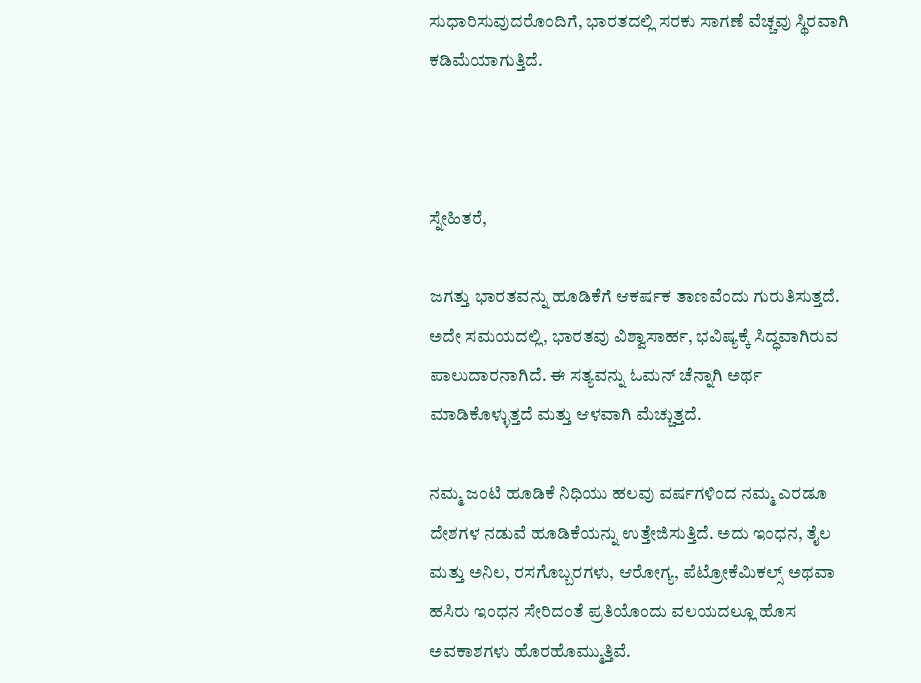ಸುಧಾರಿಸುವುದರೊಂದಿಗೆ, ಭಾರತದಲ್ಲಿ ಸರಕು ಸಾಗಣೆ ವೆಚ್ಚವು ಸ್ಥಿರವಾಗಿ ಕಡಿಮೆಯಾಗುತ್ತಿದೆ.



ಸ್ನೇಹಿತರೆ,

ಜಗತ್ತು ಭಾರತವನ್ನು ಹೂಡಿಕೆಗೆ ಆಕರ್ಷಕ ತಾಣವೆಂದು ಗುರುತಿಸುತ್ತದೆ. ಅದೇ ಸಮಯದಲ್ಲಿ, ಭಾರತವು ವಿಶ್ವಾಸಾರ್ಹ, ಭವಿಷ್ಯಕ್ಕೆ ಸಿದ್ಧವಾಗಿರುವ ಪಾಲುದಾರನಾಗಿದೆ. ಈ ಸತ್ಯವನ್ನು ಓಮನ್ ಚೆನ್ನಾಗಿ ಅರ್ಥ ಮಾಡಿಕೊಳ್ಳುತ್ತದೆ ಮತ್ತು ಆಳವಾಗಿ ಮೆಚ್ಚುತ್ತದೆ.

ನಮ್ಮ ಜಂಟಿ ಹೂಡಿಕೆ ನಿಧಿಯು ಹಲವು ವರ್ಷಗಳಿಂದ ನಮ್ಮ ಎರಡೂ ದೇಶಗಳ ನಡುವೆ ಹೂಡಿಕೆಯನ್ನು ಉತ್ತೇಜಿಸುತ್ತಿದೆ. ಅದು ಇಂಧನ, ತೈಲ ಮತ್ತು ಅನಿಲ, ರಸಗೊಬ್ಬರಗಳು, ಆರೋಗ್ಯ, ಪೆಟ್ರೋಕೆಮಿಕಲ್ಸ್ ಅಥವಾ ಹಸಿರು ಇಂಧನ ಸೇರಿದಂತೆ ಪ್ರತಿಯೊಂದು ವಲಯದಲ್ಲೂ ಹೊಸ ಅವಕಾಶಗಳು ಹೊರಹೊಮ್ಮುತ್ತಿವೆ.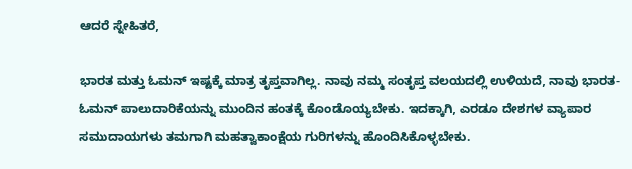ಆದರೆ ಸ್ನೇಹಿತರೆ,

ಭಾರತ ಮತ್ತು ಓಮನ್ ಇಷ್ಟಕ್ಕೆ ಮಾತ್ರ ತೃಪ್ತವಾಗಿಲ್ಲ. ನಾವು ನಮ್ಮ ಸಂತೃಪ್ತ ವಲಯದಲ್ಲಿ ಉಳಿಯದೆ, ನಾವು ಭಾರತ-ಓಮನ್ ಪಾಲುದಾರಿಕೆಯನ್ನು ಮುಂದಿನ ಹಂತಕ್ಕೆ ಕೊಂಡೊಯ್ಯಬೇಕು. ಇದಕ್ಕಾಗಿ, ಎರಡೂ ದೇಶಗಳ ವ್ಯಾಪಾರ ಸಮುದಾಯಗಳು ತಮಗಾಗಿ ಮಹತ್ವಾಕಾಂಕ್ಷೆಯ ಗುರಿಗಳನ್ನು ಹೊಂದಿಸಿಕೊಳ್ಳಬೇಕು.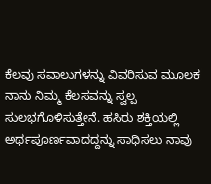ಕೆಲವು ಸವಾಲುಗಳನ್ನು ವಿವರಿಸುವ ಮೂಲಕ ನಾನು ನಿಮ್ಮ ಕೆಲಸವನ್ನು ಸ್ವಲ್ಪ ಸುಲಭಗೊಳಿಸುತ್ತೇನೆ. ಹಸಿರು ಶಕ್ತಿಯಲ್ಲಿ ಅರ್ಥಪೂರ್ಣವಾದದ್ದನ್ನು ಸಾಧಿಸಲು ನಾವು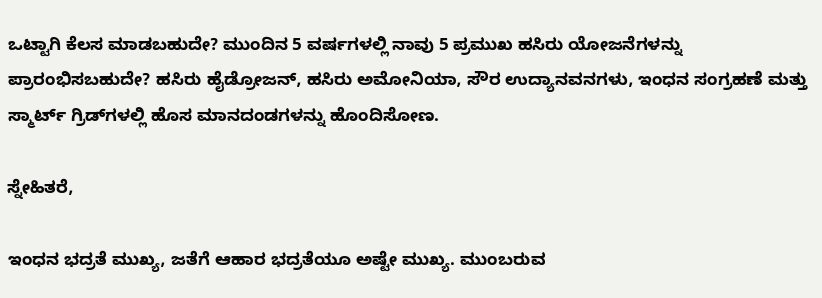ಒಟ್ಟಾಗಿ ಕೆಲಸ ಮಾಡಬಹುದೇ? ಮುಂದಿನ 5 ವರ್ಷಗಳಲ್ಲಿ ನಾವು 5 ಪ್ರಮುಖ ಹಸಿರು ಯೋಜನೆಗಳನ್ನು ಪ್ರಾರಂಭಿಸಬಹುದೇ? ಹಸಿರು ಹೈಡ್ರೋಜನ್, ಹಸಿರು ಅಮೋನಿಯಾ, ಸೌರ ಉದ್ಯಾನವನಗಳು, ಇಂಧನ ಸಂಗ್ರಹಣೆ ಮತ್ತು ಸ್ಮಾರ್ಟ್ ಗ್ರಿಡ್‌ಗಳಲ್ಲಿ ಹೊಸ ಮಾನದಂಡಗಳನ್ನು ಹೊಂದಿಸೋಣ.

ಸ್ನೇಹಿತರೆ,

ಇಂಧನ ಭದ್ರತೆ ಮುಖ್ಯ, ಜತೆಗೆ ಆಹಾರ ಭದ್ರತೆಯೂ ಅಷ್ಟೇ ಮುಖ್ಯ. ಮುಂಬರುವ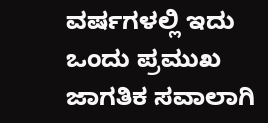ವರ್ಷಗಳಲ್ಲಿ ಇದು ಒಂದು ಪ್ರಮುಖ ಜಾಗತಿಕ ಸವಾಲಾಗಿ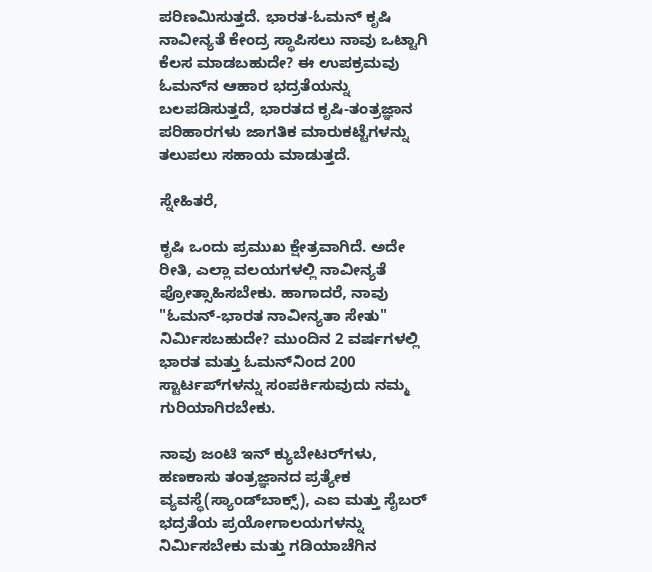ಪರಿಣಮಿಸುತ್ತದೆ. ಭಾರತ-ಓಮನ್ ಕೃಷಿ ನಾವೀನ್ಯತೆ ಕೇಂದ್ರ ಸ್ಥಾಪಿಸಲು ನಾವು ಒಟ್ಟಾಗಿ ಕೆಲಸ ಮಾಡಬಹುದೇ? ಈ ಉಪಕ್ರಮವು ಓಮನ್‌ನ ಆಹಾರ ಭದ್ರತೆಯನ್ನು ಬಲಪಡಿಸುತ್ತದೆ, ಭಾರತದ ಕೃಷಿ-ತಂತ್ರಜ್ಞಾನ ಪರಿಹಾರಗಳು ಜಾಗತಿಕ ಮಾರುಕಟ್ಟೆಗಳನ್ನು ತಲುಪಲು ಸಹಾಯ ಮಾಡುತ್ತದೆ.

ಸ್ನೇಹಿತರೆ,

ಕೃಷಿ ಒಂದು ಪ್ರಮುಖ ಕ್ಷೇತ್ರವಾಗಿದೆ. ಅದೇ ರೀತಿ, ಎಲ್ಲಾ ವಲಯಗಳಲ್ಲಿ ನಾವೀನ್ಯತೆ ಪ್ರೋತ್ಸಾಹಿಸಬೇಕು. ಹಾಗಾದರೆ, ನಾವು "ಓಮನ್-ಭಾರತ ನಾವೀನ್ಯತಾ ಸೇತು" ನಿರ್ಮಿಸಬಹುದೇ? ಮುಂದಿನ 2 ವರ್ಷಗಳಲ್ಲಿ ಭಾರತ ಮತ್ತು ಓಮನ್‌ನಿಂದ 200 ಸ್ಟಾರ್ಟಪ್‌ಗಳನ್ನು ಸಂಪರ್ಕಿಸುವುದು ನಮ್ಮ ಗುರಿಯಾಗಿರಬೇಕು.

ನಾವು ಜಂಟಿ ಇನ್ ಕ್ಯುಬೇಟರ್‌ಗಳು, ಹಣಕಾಸು ತಂತ್ರಜ್ಞಾನದ ಪ್ರತ್ಯೇಕ ವ್ಯವಸ್ಥೆ(ಸ್ಯಾಂಡ್‌ಬಾಕ್ಸ್‌), ಎಐ ಮತ್ತು ಸೈಬರ್‌ ಭದ್ರತೆಯ ಪ್ರಯೋಗಾಲಯಗಳನ್ನು ನಿರ್ಮಿಸಬೇಕು ಮತ್ತು ಗಡಿಯಾಚೆಗಿನ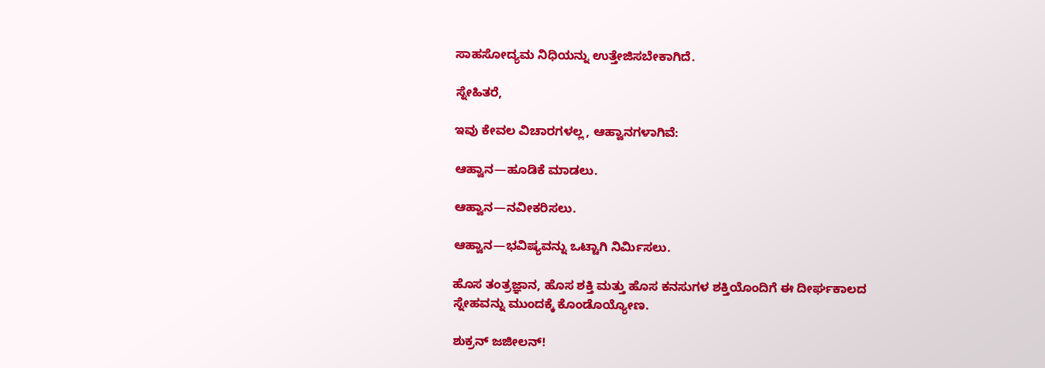ಸಾಹಸೋದ್ಯಮ ನಿಧಿಯನ್ನು ಉತ್ತೇಜಿಸಬೇಕಾಗಿದೆ.

ಸ್ನೇಹಿತರೆ,

ಇವು ಕೇವಲ ವಿಚಾರಗಳಲ್ಲ, ಆಹ್ವಾನಗಳಾಗಿವೆ:

ಆಹ್ವಾನ—ಹೂಡಿಕೆ ಮಾಡಲು.

ಆಹ್ವಾನ—ನವೀಕರಿಸಲು.

ಆಹ್ವಾನ—ಭವಿಷ್ಯವನ್ನು ಒಟ್ಟಾಗಿ ನಿರ್ಮಿಸಲು.

ಹೊಸ ತಂತ್ರಜ್ಞಾನ, ಹೊಸ ಶಕ್ತಿ ಮತ್ತು ಹೊಸ ಕನಸುಗಳ ಶಕ್ತಿಯೊಂದಿಗೆ ಈ ದೀರ್ಘಕಾಲದ ಸ್ನೇಹವನ್ನು ಮುಂದಕ್ಕೆ ಕೊಂಡೊಯ್ಯೋಣ.

ಶುಕ್ರನ್ ಜಜೀಲನ್!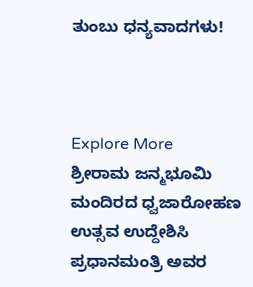ತುಂಬು ಧನ್ಯವಾದಗಳು!



Explore More
ಶ್ರೀರಾಮ ಜನ್ಮಭೂಮಿ ಮಂದಿರದ ಧ್ವಜಾರೋಹಣ ಉತ್ಸವ ಉದ್ದೇಶಿಸಿ ಪ್ರಧಾನಮಂತ್ರಿ ಅವರ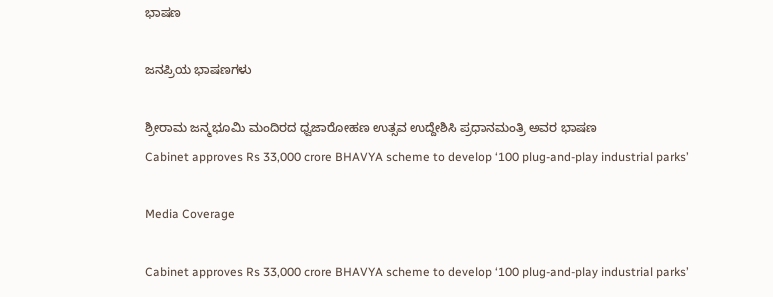ಭಾಷಣ

ಜನಪ್ರಿಯ ಭಾಷಣಗಳು

ಶ್ರೀರಾಮ ಜನ್ಮಭೂಮಿ ಮಂದಿರದ ಧ್ವಜಾರೋಹಣ ಉತ್ಸವ ಉದ್ದೇಶಿಸಿ ಪ್ರಧಾನಮಂತ್ರಿ ಅವರ ಭಾಷಣ
Cabinet approves Rs 33,000 crore BHAVYA scheme to develop ‘100 plug-and-play industrial parks’

Media Coverage

Cabinet approves Rs 33,000 crore BHAVYA scheme to develop ‘100 plug-and-play industrial parks’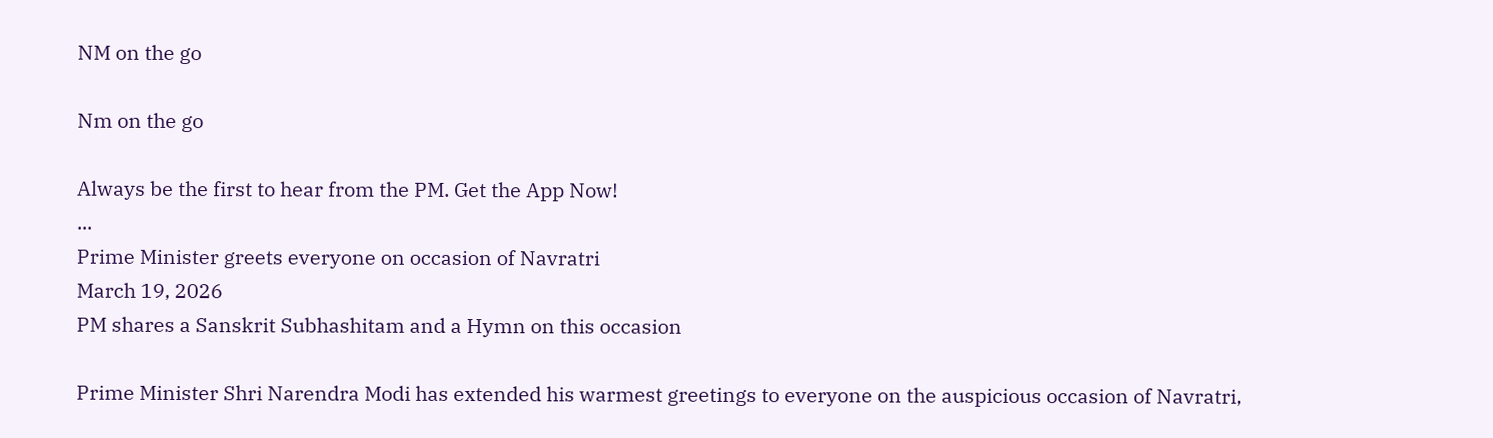NM on the go

Nm on the go

Always be the first to hear from the PM. Get the App Now!
...
Prime Minister greets everyone on occasion of Navratri
March 19, 2026
PM shares a Sanskrit Subhashitam and a Hymn on this occasion

Prime Minister Shri Narendra Modi has extended his warmest greetings to everyone on the auspicious occasion of Navratri,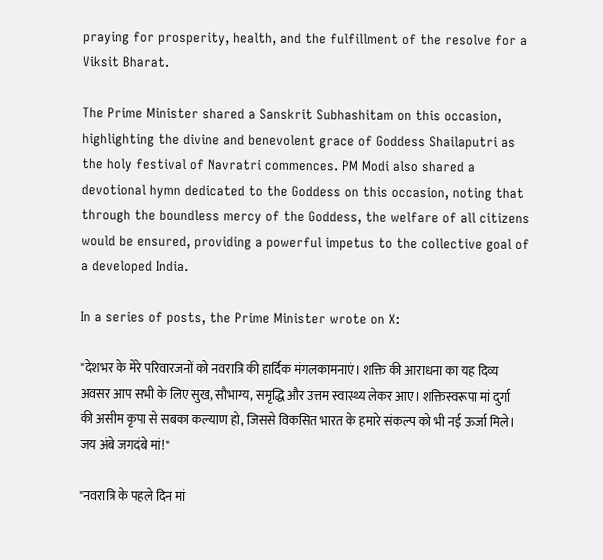praying for prosperity, health, and the fulfillment of the resolve for a Viksit Bharat.

The Prime Minister shared a Sanskrit Subhashitam on this occasion, highlighting the divine and benevolent grace of Goddess Shailaputri as the holy festival of Navratri commences. PM Modi also shared a devotional hymn dedicated to the Goddess on this occasion, noting that through the boundless mercy of the Goddess, the welfare of all citizens would be ensured, providing a powerful impetus to the collective goal of a developed India.

In a series of posts, the Prime Minister wrote on X:

"देशभर के मेरे परिवारजनों को नवरात्रि की हार्दिक मंगलकामनाएं। शक्ति की आराधना का यह दिव्य अवसर आप सभी के लिए सुख, सौभाग्य, समृद्धि और उत्तम स्वास्थ्य लेकर आए। शक्तिस्वरूपा मां दुर्गा की असीम कृपा से सबका कल्याण हो, जिससे विकसित भारत के हमारे संकल्प को भी नई ऊर्जा मिले। जय अंबे जगदंबे मां!"

"नवरात्रि के पहले दिन मां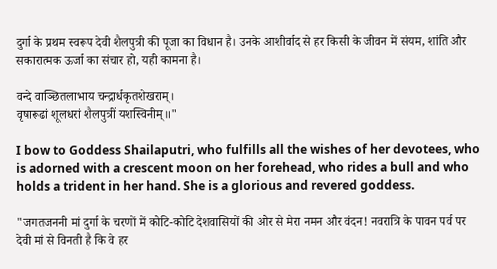दुर्गा के प्रथम स्वरूप देवी शैलपुत्री की पूजा का विधान है। उनके आशीर्वाद से हर किसी के जीवन में संयम, शांति और सकारात्मक ऊर्जा का संचार हो, यही कामना है।

वन्दे वाञ्छितलाभाय चन्द्रार्धकृतशेखराम्।
वृषारूढां शूलधरां शैलपुत्रीं यशस्विनीम्॥"

I bow to Goddess Shailaputri, who fulfills all the wishes of her devotees, who is adorned with a crescent moon on her forehead, who rides a bull and who holds a trident in her hand. She is a glorious and revered goddess.

"जगतजननी मां दुर्गा के चरणों में कोटि-कोटि देशवासियों की ओर से मेरा नमन और वंदन! नवरात्रि के पावन पर्व पर देवी मां से विनती है कि वे हर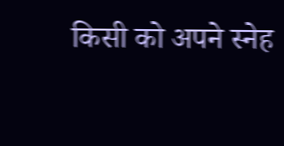किसी को अपने स्नेह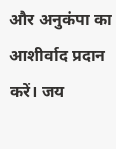और अनुकंपा का आशीर्वाद प्रदान करें। जय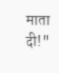माता दी!"